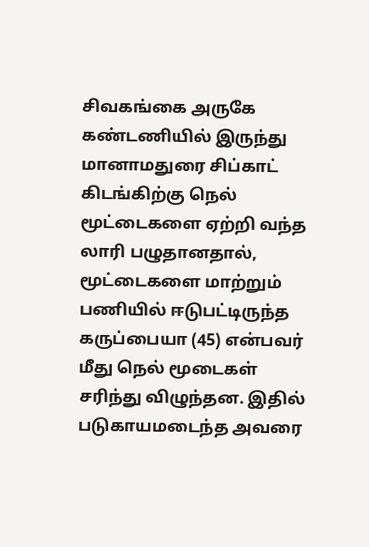சிவகங்கை அருகே கண்டணியில் இருந்து மானாமதுரை சிப்காட் கிடங்கிற்கு நெல் மூட்டைகளை ஏற்றி வந்த லாரி பழுதானதால், மூட்டைகளை மாற்றும் பணியில் ஈடுபட்டிருந்த கருப்பையா (45) என்பவர் மீது நெல் மூடைகள் சரிந்து விழுந்தன. இதில் படுகாயமடைந்த அவரை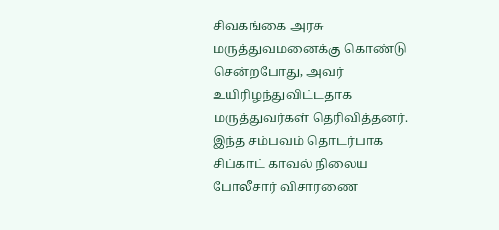சிவகங்கை அரசு மருத்துவமனைக்கு கொண்டு சென்றபோது, அவர் உயிரிழந்துவிட்டதாக மருத்துவர்கள் தெரிவித்தனர். இந்த சம்பவம் தொடர்பாக சிப்காட் காவல் நிலைய போலீசார் விசாரணை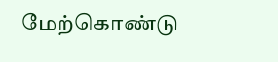மேற்கொண்டு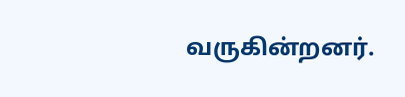வருகின்றனர்.